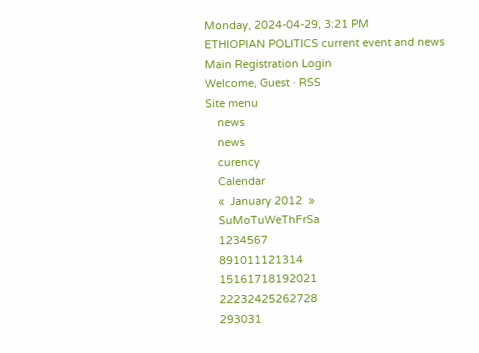Monday, 2024-04-29, 3:21 PM
ETHIOPIAN POLITICS current event and news
Main Registration Login
Welcome, Guest · RSS
Site menu
    news
    news
    curency
    Calendar
    «  January 2012  »
    SuMoTuWeThFrSa
    1234567
    891011121314
    15161718192021
    22232425262728
    293031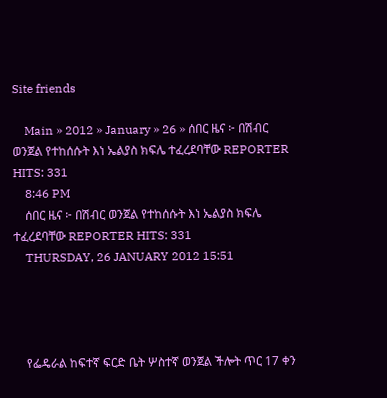Site friends

    Main » 2012 » January » 26 » ሰበር ዜና ፦ በሽብር ወንጀል የተከሰሱት እነ ኤልያስ ክፍሌ ተፈረደባቸው REPORTER HITS: 331
    8:46 PM
    ሰበር ዜና ፦ በሽብር ወንጀል የተከሰሱት እነ ኤልያስ ክፍሌ ተፈረደባቸው REPORTER HITS: 331
    THURSDAY, 26 JANUARY 2012 15:51




    የፌዴራል ከፍተኛ ፍርድ ቤት ሦስተኛ ወንጀል ችሎት ጥር 17 ቀን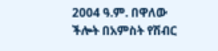2004 ዓ.ም. በዋለው ችሎት በአምስት የሽብር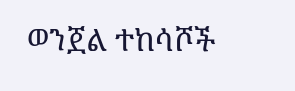ወንጀል ተከሳሾች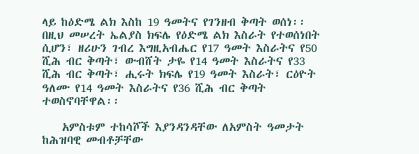ላይ ከዕድሜ ልክ እስከ 19 ዓመትና የገንዘብ ቅጣት ወሰነ፡፡ በዚህ መሠረት ኤልያስ ክፍሌ የዕድሜ ልክ እስራት የተወሰነበት ሲሆን፣ ዘሪሁን ገብረ እግዚአብሔር የ17 ዓመት እስራትና የ50 ሺሕ ብር ቅጣት፣ ውብሸት ታዬ የ14 ዓመት እስራትና የ33 ሺሕ ብር ቅጣት፣ ሒሩት ክፍሌ የ19 ዓመት እስራት፣ ርዕዮት ዓለሙ የ14 ዓመት እስራትና የ36 ሺሕ ብር ቅጣት ተወስኖባቸዋል፡፡

    አምስቱም ተከሳሾች እያንዳንዳቸው ለአምስት ዓመታት ከሕዝባዊ መብቶቻቸው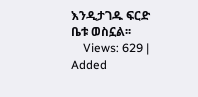እንዲታገዱ ፍርድ ቤቱ ወስኗል፡፡
    Views: 629 | Added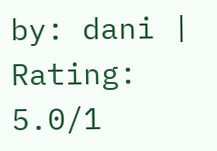by: dani | Rating: 5.0/1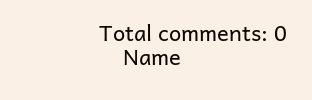Total comments: 0
    Name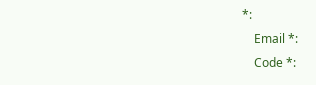*:
    Email *:
    Code *: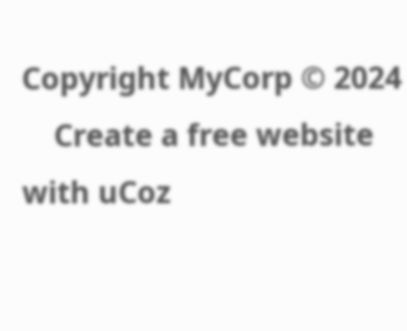Copyright MyCorp © 2024
    Create a free website with uCoz